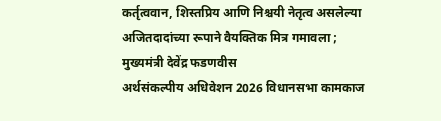कर्तृत्ववान, शिस्तप्रिय आणि निश्चयी नेतृत्व असलेल्या अजितदादांच्या रूपाने वैयक्तिक मित्र गमावला ; मुख्यमंत्री देवेंद्र फडणवीस
अर्थसंकल्पीय अधिवेशन 2026 विधानसभा कामकाज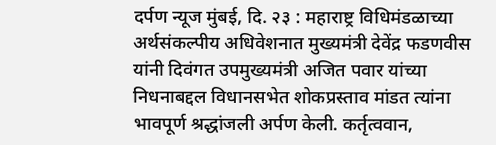दर्पण न्यूज मुंबई, दि. २३ : महाराष्ट्र विधिमंडळाच्या अर्थसंकल्पीय अधिवेशनात मुख्यमंत्री देवेंद्र फडणवीस यांनी दिवंगत उपमुख्यमंत्री अजित पवार यांच्या निधनाबद्दल विधानसभेत शोकप्रस्ताव मांडत त्यांना भावपूर्ण श्रद्धांजली अर्पण केली. कर्तृत्ववान,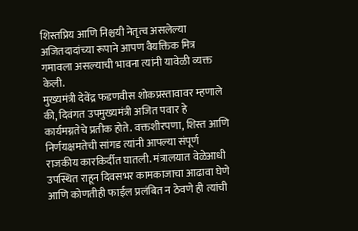शिस्तप्रिय आणि निश्चयी नेतृत्व असलेल्या अजितदादांच्या रूपाने आपण वैयक्तिक मित्र गमावला असल्याची भावना त्यांनी यावेळी व्यक्त केली.
मुख्यमंत्री देवेंद्र फडणवीस शोकप्रस्तावावर म्हणाले की, दिवंगत उपमुख्यमंत्री अजित पवार हे कार्यमग्नतेचे प्रतीक होते. वक्तशीरपणा, शिस्त आणि निर्णयक्षमतेची सांगड त्यांनी आपल्या संपूर्ण राजकीय कारकिर्दीत घातली. मंत्रालयात वेळेआधी उपस्थित राहून दिवसभर कामकाजाचा आढावा घेणे आणि कोणतीही फाईल प्रलंबित न ठेवणे ही त्यांची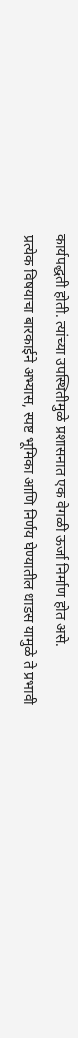कार्यपद्धती होती. त्यांच्या उपस्थितीमुळे प्रशासनात एक वेगळी ऊर्जा निर्माण होत असे.
प्रत्येक विषयाचा बारकाईने अभ्यास, स्पष्ट भूमिका आणि निर्णय घेण्यातील धाडस यामुळे ते प्रभावी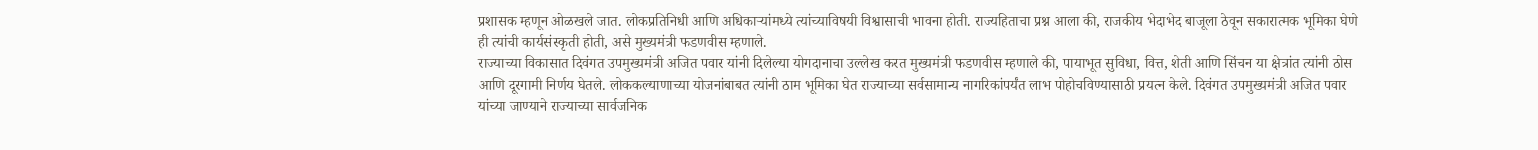प्रशासक म्हणून ओळखले जात. लोकप्रतिनिधी आणि अधिकाऱ्यांमध्ये त्यांच्याविषयी विश्वासाची भावना होती. राज्यहिताचा प्रश्न आला की, राजकीय भेदाभेद बाजूला ठेवून सकारात्मक भूमिका घेणे ही त्यांची कार्यसंस्कृती होती, असे मुख्यमंत्री फडणवीस म्हणाले.
राज्याच्या विकासात दिवंगत उपमुख्यमंत्री अजित पवार यांनी दिलेल्या योगदानाचा उल्लेख करत मुख्यमंत्री फडणवीस म्हणाले की, पायाभूत सुविधा, वित्त, शेती आणि सिंचन या क्षेत्रांत त्यांनी ठोस आणि दूरगामी निर्णय घेतले. लोककल्याणाच्या योजनांबाबत त्यांनी ठाम भूमिका घेत राज्याच्या सर्वसामान्य नागरिकांपर्यंत लाभ पोहोचविण्यासाठी प्रयत्न केले. दिवंगत उपमुख्यमंत्री अजित पवार यांच्या जाण्याने राज्याच्या सार्वजनिक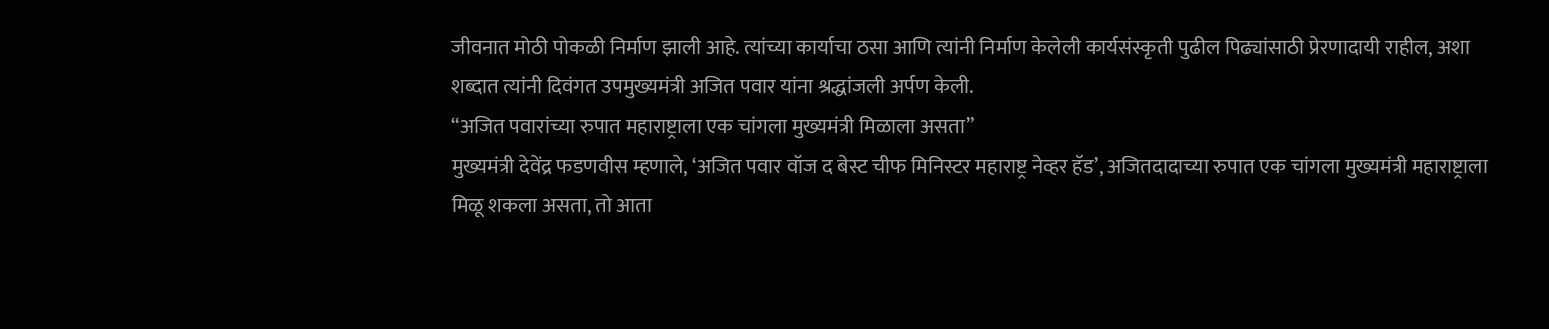जीवनात मोठी पोकळी निर्माण झाली आहे. त्यांच्या कार्याचा ठसा आणि त्यांनी निर्माण केलेली कार्यसंस्कृती पुढील पिढ्यांसाठी प्रेरणादायी राहील, अशा शब्दात त्यांनी दिवंगत उपमुख्यमंत्री अजित पवार यांना श्रद्धांजली अर्पण केली.
“अजित पवारांच्या रुपात महाराष्ट्राला एक चांगला मुख्यमंत्री मिळाला असता”
मुख्यमंत्री देवेंद्र फडणवीस म्हणाले, ‘अजित पवार वॉज द बेस्ट चीफ मिनिस्टर महाराष्ट्र नेव्हर हॅड’, अजितदादाच्या रुपात एक चांगला मुख्यमंत्री महाराष्ट्राला मिळू शकला असता, तो आता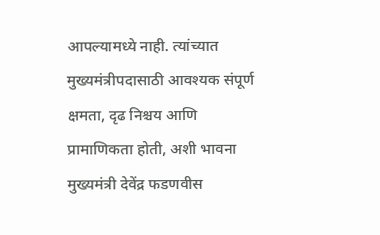आपल्यामध्ये नाही. त्यांच्यात मुख्यमंत्रीपदासाठी आवश्यक संपूर्ण क्षमता, दृढ निश्चय आणि प्रामाणिकता होती, अशी भावना मुख्यमंत्री देवेंद्र फडणवीस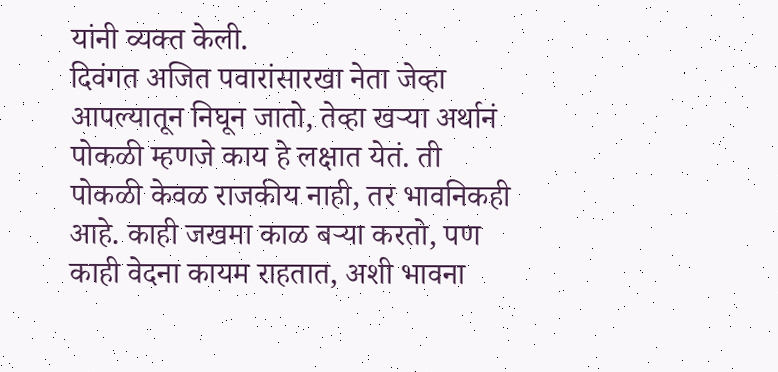यांनी व्यक्त केली.
दिवंगत अजित पवारांसारखा नेता जेव्हा आपल्यातून निघून जातो, तेव्हा खऱ्या अर्थानं पोकळी म्हणजे काय हे लक्षात येतं. ती पोकळी केवळ राजकीय नाही, तर भावनिकही आहे. काही जखमा काळ बऱ्या करतो, पण काही वेदना कायम राहतात, अशी भावना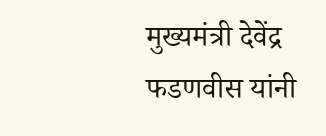मुख्यमंत्री देवेंद्र फडणवीस यांनी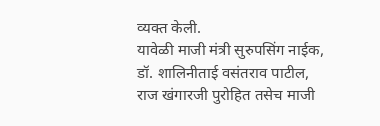व्यक्त केली.
यावेळी माजी मंत्री सुरुपसिंग नाईक, डॉ. शालिनीताई वसंतराव पाटील, राज खंगारजी पुरोहित तसेच माजी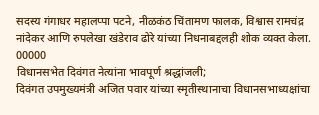सदस्य गंगाधर महालप्पा पटने, नीळकंठ चिंतामण फालक, विश्वास रामचंद्र नांदेकर आणि रुपलेखा खंडेराव ढोरे यांच्या निधनाबद्दलही शोक व्यक्त केला.
00000
विधानसभेत दिवंगत नेत्यांना भावपूर्ण श्रद्धांजली;
दिवंगत उपमुख्यमंत्री अजित पवार यांच्या स्मृतीस्थानाचा विधानसभाध्यक्षांचा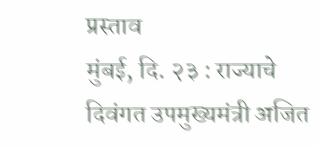प्रस्ताव
मुंबई, दि. २३ : राज्याचे दिवंगत उपमुख्यमंत्री अजित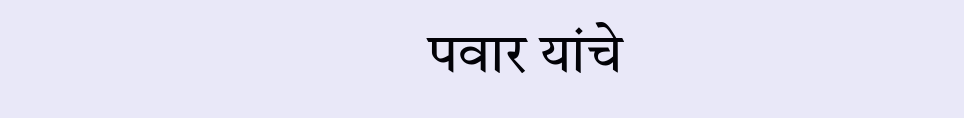पवार यांचे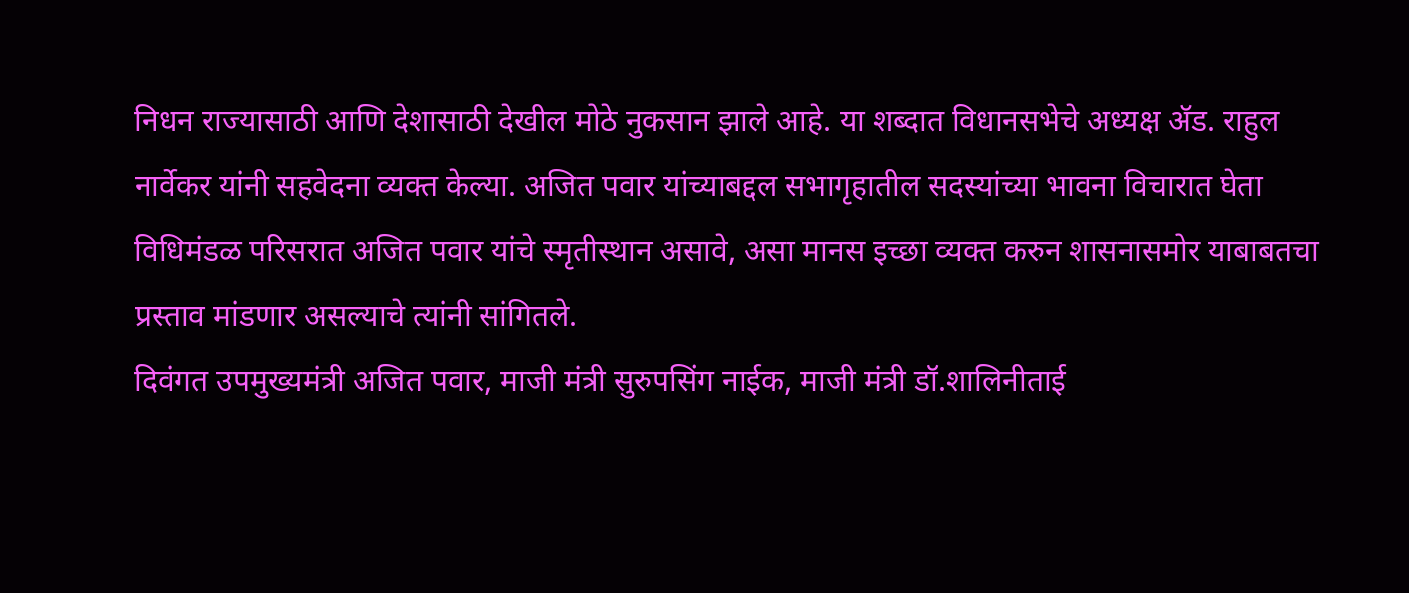निधन राज्यासाठी आणि देशासाठी देखील मोठे नुकसान झाले आहे. या शब्दात विधानसभेचे अध्यक्ष ॲड. राहुल नार्वेकर यांनी सहवेदना व्यक्त केल्या. अजित पवार यांच्याबद्दल सभागृहातील सदस्यांच्या भावना विचारात घेता विधिमंडळ परिसरात अजित पवार यांचे स्मृतीस्थान असावे, असा मानस इच्छा व्यक्त करुन शासनासमोर याबाबतचा प्रस्ताव मांडणार असल्याचे त्यांनी सांगितले.
दिवंगत उपमुख्यमंत्री अजित पवार, माजी मंत्री सुरुपसिंग नाईक, माजी मंत्री डॉ.शालिनीताई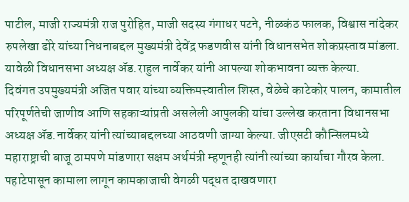पाटील, माजी राज्यमंत्री राज पुरोहित, माजी सदस्य गंगाधर पटने, नीळकंठ फालक, विश्वास नांदेकर रुपलेखा ढोरे यांच्या निधनाबद्दल मुख्यमंत्री देवेंद्र फडणवीस यांनी विधानसभेत शोकप्रस्ताव मांडला. यावेळी विधानसभा अध्यक्ष ॲड.राहुल नार्वेकर यांनी आपल्या शोकभावना व्यक्त केल्या.
दिवंगत उपमुख्यमंत्री अजित पवार यांच्या व्यक्तिमत्त्वातील शिस्त, वेळेचे काटेकोर पालन, कामातील परिपूर्णतेची जाणीव आणि सहकाऱ्यांप्रती असलेली आपुलकी यांचा उल्लेख करताना विधानसभा अध्यक्ष ॲड.नार्वेकर यांनी त्यांच्याबद्दलच्या आठवणी जाग्या केल्या. जीएसटी कौन्सिलमध्ये महाराष्ट्राची बाजू ठामपणे मांडणारा सक्षम अर्थमंत्री म्हणूनही त्यांनी त्यांच्या कार्याचा गौरव केला. पहाटेपासून कामाला लागून कामकाजाची वेगळी पद्धत दाखवणारा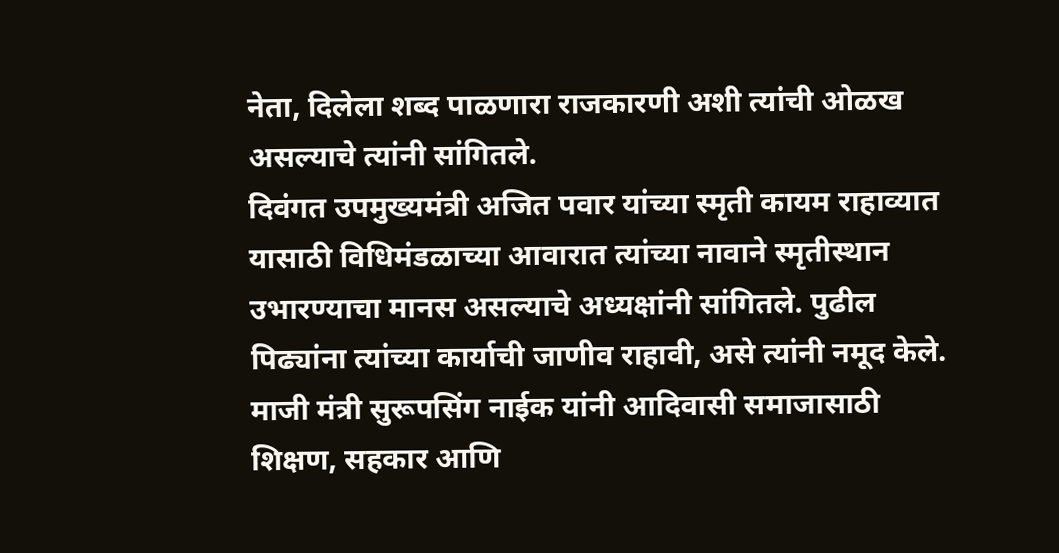नेता, दिलेला शब्द पाळणारा राजकारणी अशी त्यांची ओळख असल्याचे त्यांनी सांगितले.
दिवंगत उपमुख्यमंत्री अजित पवार यांच्या स्मृती कायम राहाव्यात यासाठी विधिमंडळाच्या आवारात त्यांच्या नावाने स्मृतीस्थान उभारण्याचा मानस असल्याचे अध्यक्षांनी सांगितले. पुढील पिढ्यांना त्यांच्या कार्याची जाणीव राहावी, असे त्यांनी नमूद केले.
माजी मंत्री सुरूपसिंग नाईक यांनी आदिवासी समाजासाठी शिक्षण, सहकार आणि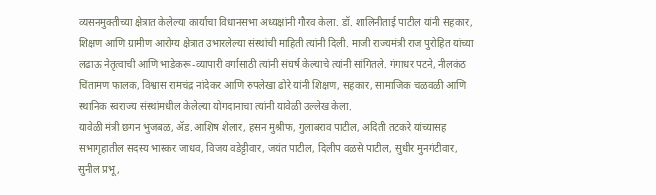व्यसनमुक्तीच्या क्षेत्रात केलेल्या कार्याचा विधानसभा अध्यक्षांनी गौरव केला. डॉ. शालिनीताई पाटील यांनी सहकार, शिक्षण आणि ग्रामीण आरोग्य क्षेत्रात उभारलेल्या संस्थांची माहिती त्यांनी दिली. माजी राज्यमंत्री राज पुरोहित यांच्या लढाऊ नेतृत्वाची आणि भाडेकरू-व्यापारी वर्गासाठी त्यांनी संघर्ष केल्याचे त्यांनी सांगितले. गंगाधर पटने, नीलकंठ चिंतामण फालक, विश्वास रामचंद्र नांदेकर आणि रुपलेखा ढोरे यांनी शिक्षण, सहकार, सामाजिक चळवळी आणि स्थानिक स्वराज्य संस्थांमधील केलेल्या योगदानाचा त्यांनी यावेळी उल्लेख केला.
यावेळी मंत्री छगन भुजबळ, ॲड.आशिष शेलार, हसन मुश्रीफ, गुलाबराव पाटील, अदिती तटकरे यांच्यासह सभागृहातील सदस्य भास्कर जाधव, विजय वडेट्टीवार, जयंत पाटील, दिलीप वळसे पाटील, सुधीर मुनगंटीवार, सुनील प्रभू,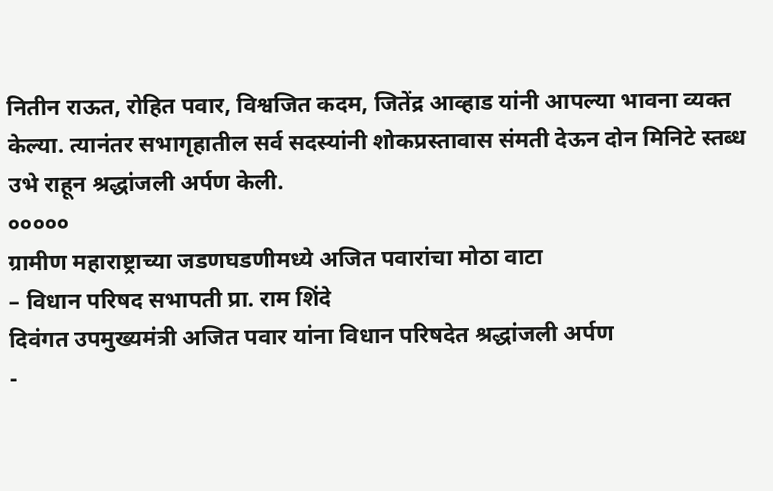नितीन राऊत, रोहित पवार, विश्वजित कदम, जितेंद्र आव्हाड यांनी आपल्या भावना व्यक्त केल्या. त्यानंतर सभागृहातील सर्व सदस्यांनी शोकप्रस्तावास संमती देऊन दोन मिनिटे स्तब्ध उभे राहून श्रद्धांजली अर्पण केली.
०००००
ग्रामीण महाराष्ट्राच्या जडणघडणीमध्ये अजित पवारांचा मोठा वाटा
– विधान परिषद सभापती प्रा. राम शिंदे
दिवंगत उपमुख्यमंत्री अजित पवार यांना विधान परिषदेत श्रद्धांजली अर्पण
-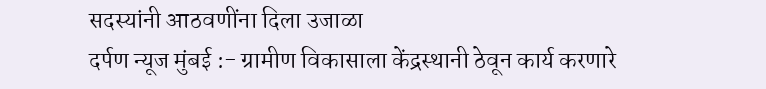सदस्यांनी आठवणींना दिला उजाळा
दर्पण न्यूज मुंबई :- ग्रामीण विकासाला केंद्रस्थानी ठेवून कार्य करणारे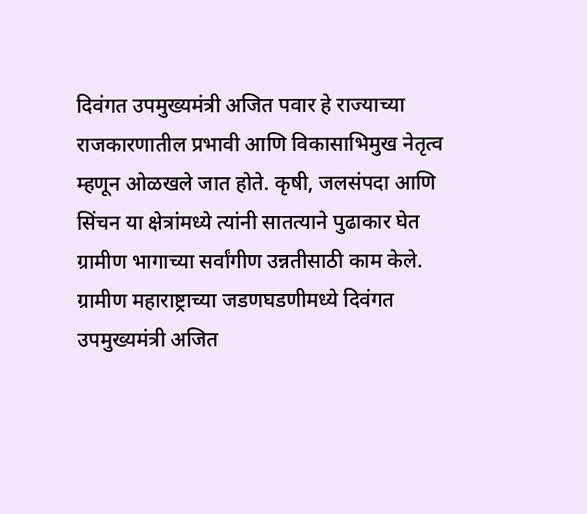दिवंगत उपमुख्यमंत्री अजित पवार हे राज्याच्या राजकारणातील प्रभावी आणि विकासाभिमुख नेतृत्व म्हणून ओळखले जात होते. कृषी, जलसंपदा आणि सिंचन या क्षेत्रांमध्ये त्यांनी सातत्याने पुढाकार घेत ग्रामीण भागाच्या सर्वांगीण उन्नतीसाठी काम केले. ग्रामीण महाराष्ट्राच्या जडणघडणीमध्ये दिवंगत उपमुख्यमंत्री अजित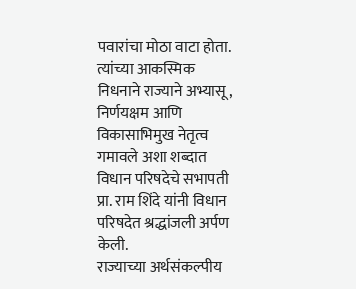पवारांचा मोठा वाटा होता. त्यांच्या आकस्मिक निधनाने राज्याने अभ्यासू, निर्णयक्षम आणि विकासाभिमुख नेतृत्व गमावले अशा शब्दात विधान परिषदेचे सभापती प्रा. राम शिंदे यांनी विधान परिषदेत श्रद्धांजली अर्पण केली.
राज्याच्या अर्थसंकल्पीय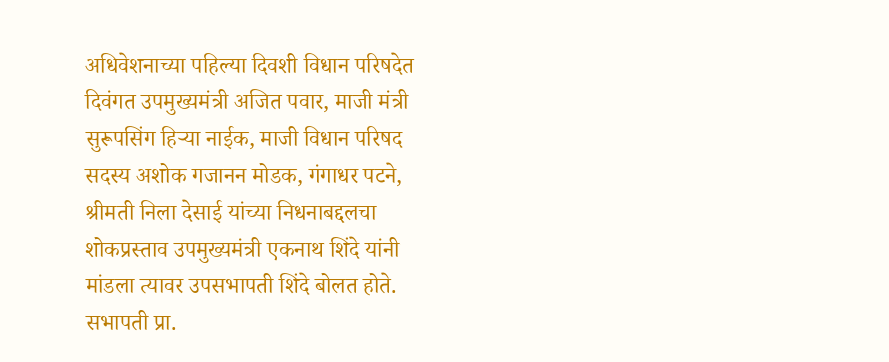अधिवेशनाच्या पहिल्या दिवशी विधान परिषदेत दिवंगत उपमुख्यमंत्री अजित पवार, माजी मंत्री सुरूपसिंग हिऱ्या नाईक, माजी विधान परिषद सदस्य अशोक गजानन मोडक, गंगाधर पटने, श्रीमती निला देसाई यांच्या निधनाबद्दलचा शोकप्रस्ताव उपमुख्यमंत्री एकनाथ शिंदे यांनी मांडला त्यावर उपसभापती शिंदे बोलत होते.
सभापती प्रा.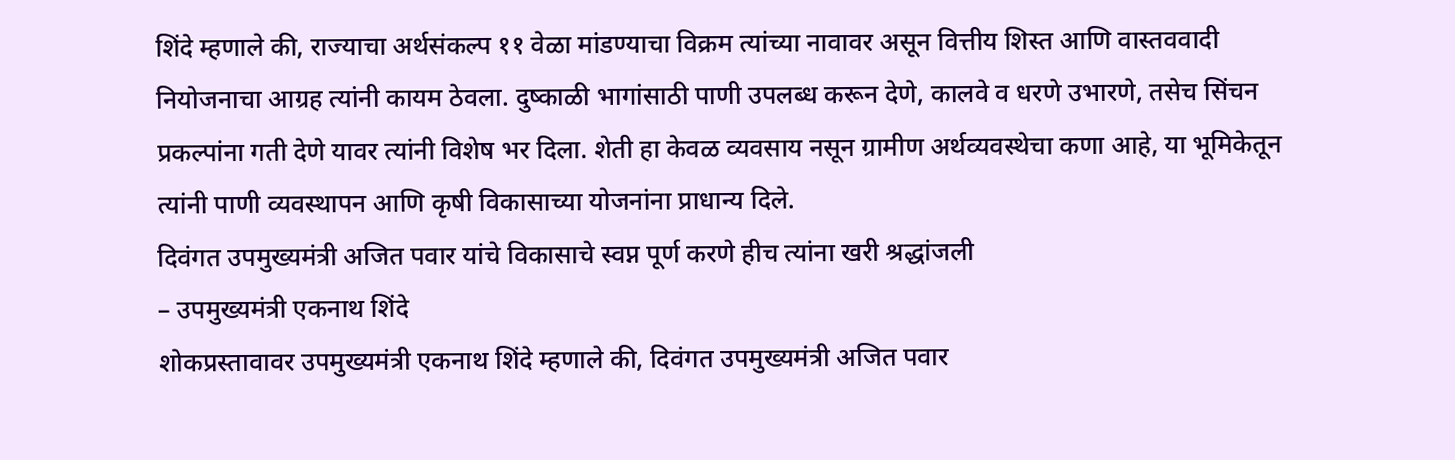शिंदे म्हणाले की, राज्याचा अर्थसंकल्प ११ वेळा मांडण्याचा विक्रम त्यांच्या नावावर असून वित्तीय शिस्त आणि वास्तववादी नियोजनाचा आग्रह त्यांनी कायम ठेवला. दुष्काळी भागांसाठी पाणी उपलब्ध करून देणे, कालवे व धरणे उभारणे, तसेच सिंचन प्रकल्पांना गती देणे यावर त्यांनी विशेष भर दिला. शेती हा केवळ व्यवसाय नसून ग्रामीण अर्थव्यवस्थेचा कणा आहे, या भूमिकेतून त्यांनी पाणी व्यवस्थापन आणि कृषी विकासाच्या योजनांना प्राधान्य दिले.
दिवंगत उपमुख्यमंत्री अजित पवार यांचे विकासाचे स्वप्न पूर्ण करणे हीच त्यांना खरी श्रद्धांजली
– उपमुख्यमंत्री एकनाथ शिंदे
शोकप्रस्तावावर उपमुख्यमंत्री एकनाथ शिंदे म्हणाले की, दिवंगत उपमुख्यमंत्री अजित पवार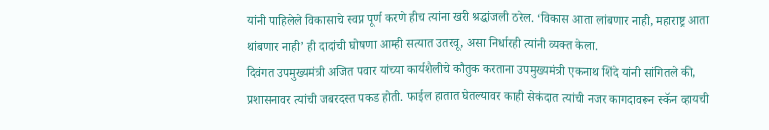यांनी पाहिलेले विकासाचे स्वप्न पूर्ण करणे हीच त्यांना खरी श्रद्धांजली ठरेल. ‘विकास आता लांबणार नाही, महाराष्ट्र आता थांबणार नाही’ ही दादांची घोषणा आम्ही सत्यात उतरवू, असा निर्धारही त्यांनी व्यक्त केला.
दिवंगत उपमुख्यमंत्री अजित पवार यांच्या कार्यशैलीचे कौतुक करताना उपमुख्यमंत्री एकनाथ शिंदे यांनी सांगितले की, प्रशासनावर त्यांची जबरदस्त पकड होती. फाईल हातात घेतल्यावर काही सेकंदात त्यांची नजर कागदावरून स्कॅन व्हायची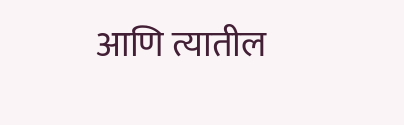आणि त्यातील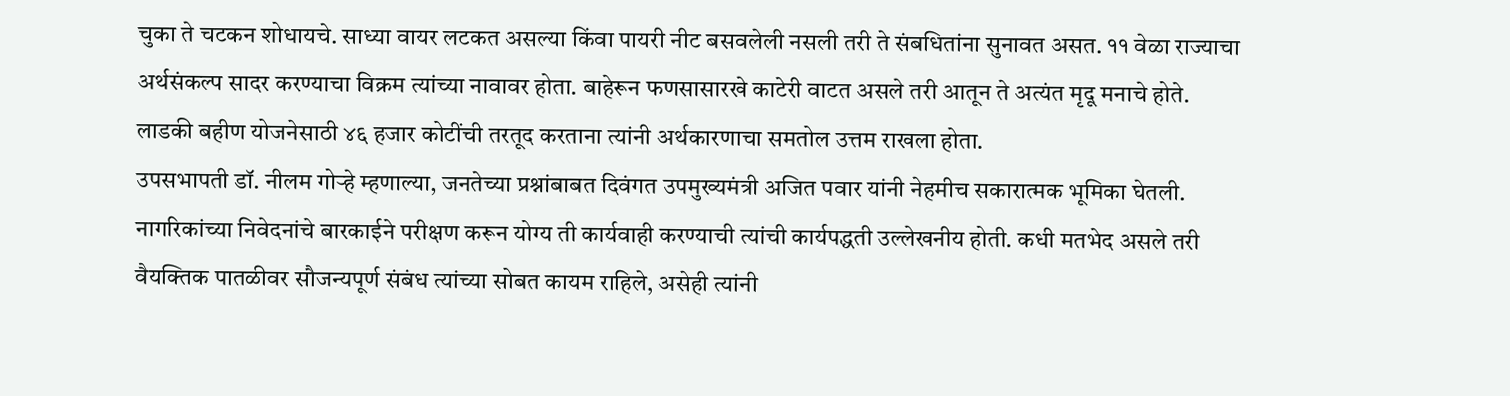चुका ते चटकन शोधायचे. साध्या वायर लटकत असल्या किंवा पायरी नीट बसवलेली नसली तरी ते संबधितांना सुनावत असत. ११ वेळा राज्याचा अर्थसंकल्प सादर करण्याचा विक्रम त्यांच्या नावावर होता. बाहेरून फणसासारखे काटेरी वाटत असले तरी आतून ते अत्यंत मृदू मनाचे होते. लाडकी बहीण योजनेसाठी ४६ हजार कोटींची तरतूद करताना त्यांनी अर्थकारणाचा समतोल उत्तम राखला होता.
उपसभापती डॉ. नीलम गोऱ्हे म्हणाल्या, जनतेच्या प्रश्नांबाबत दिवंगत उपमुख्यमंत्री अजित पवार यांनी नेहमीच सकारात्मक भूमिका घेतली. नागरिकांच्या निवेदनांचे बारकाईने परीक्षण करून योग्य ती कार्यवाही करण्याची त्यांची कार्यपद्धती उल्लेखनीय होती. कधी मतभेद असले तरी वैयक्तिक पातळीवर सौजन्यपूर्ण संबंध त्यांच्या सोबत कायम राहिले, असेही त्यांनी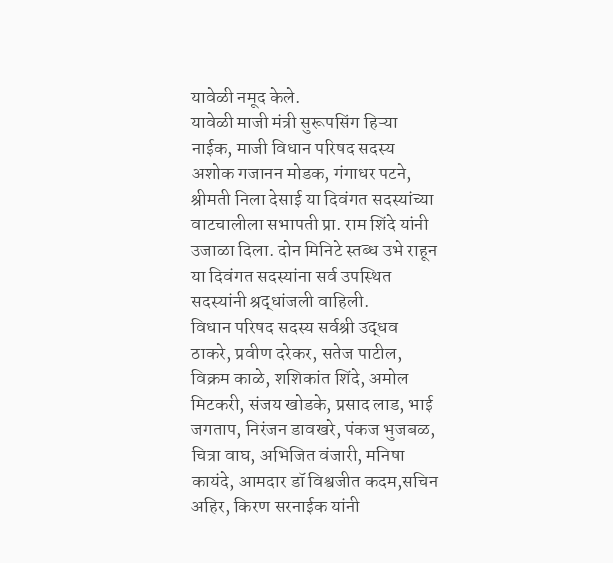यावेळी नमूद केले.
यावेळी माजी मंत्री सुरूपसिंग हिऱ्या नाईक, माजी विधान परिषद सदस्य अशोक गजानन मोडक, गंगाधर पटने, श्रीमती निला देसाई या दिवंगत सदस्यांच्या वाटचालीला सभापती प्रा. राम शिंदे यांनी उजाळा दिला. दोन मिनिटे स्तब्ध उभे राहून या दिवंगत सदस्यांना सर्व उपस्थित सदस्यांनी श्रद्धांजली वाहिली.
विधान परिषद सदस्य सर्वश्री उद्धव ठाकरे, प्रवीण दरेकर, सतेज पाटील, विक्रम काळे, शशिकांत शिंदे, अमोल मिटकरी, संजय खोडके, प्रसाद लाड, भाई जगताप, निरंजन डावखरे, पंकज भुजबळ, चित्रा वाघ, अभिजित वंजारी, मनिषा कायंदे, आमदार डॉ विश्वजीत कदम,सचिन अहिर, किरण सरनाईक यांनी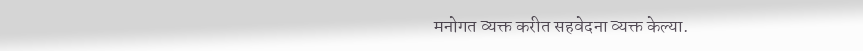मनोगत व्यक्त करीत सहवेदना व्यक्त केल्या.